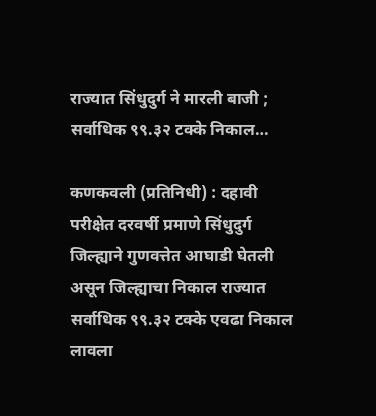राज्‍यात सिंधुदुर्ग ने मारली बाजी ; सर्वाधिक ९९.३२ टक्‍के निकाल…

कणकवली (प्रतिनिधी) : दहावी परीक्षेत दरवर्षी प्रमाणे सिंधुदुर्ग जिल्ह्याने गुणवत्तेत आघाडी घेतली असून जिल्ह्याचा निकाल राज्यात सर्वाधिक ९९.३२ टक्के एवढा निकाल लावला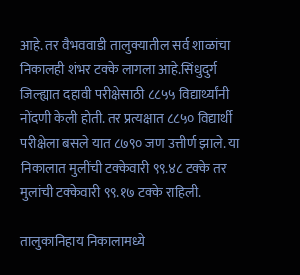आहे. तर वैभववाडी तालुक्यातील सर्व शाळांचा निकालही शंभर टक्के लागला आहे.सिंधुदुर्ग जिल्ह्यात दहावी परीक्षेसाठी ८८५५ विद्यार्थ्यांनी नोंदणी केली होती. तर प्रत्यक्षात ८८५० विद्यार्थी परीक्षेला बसले यात ८७९० जण उत्तीर्ण झाले. या निकालात मुलींची टक्केवारी ९९.४८ टक्के तर मुलांची टक्केवारी ९९.१७ टक्के राहिली.

तालुकानिहाय निकालामध्ये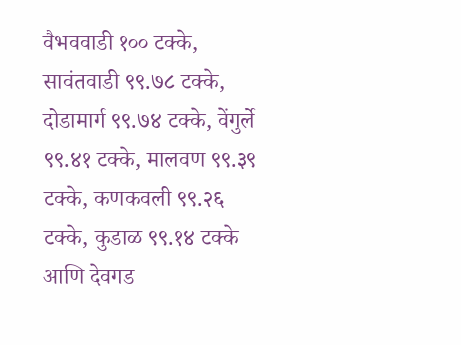वैभववाडी १०० टक्के, सावंतवाडी ९९.७८ टक्के, दोडामार्ग ९९.७४ टक्के, वेंगुर्ले ९९.४१ टक्के, मालवण ९९.३९ टक्के, कणकवली ९९.२६ टक्के, कुडाळ ९९.१४ टक्के आणि देवगड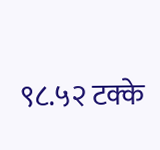९८.५२ टक्के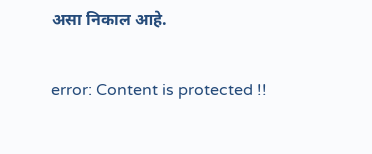असा निकाल आहे.

error: Content is protected !!